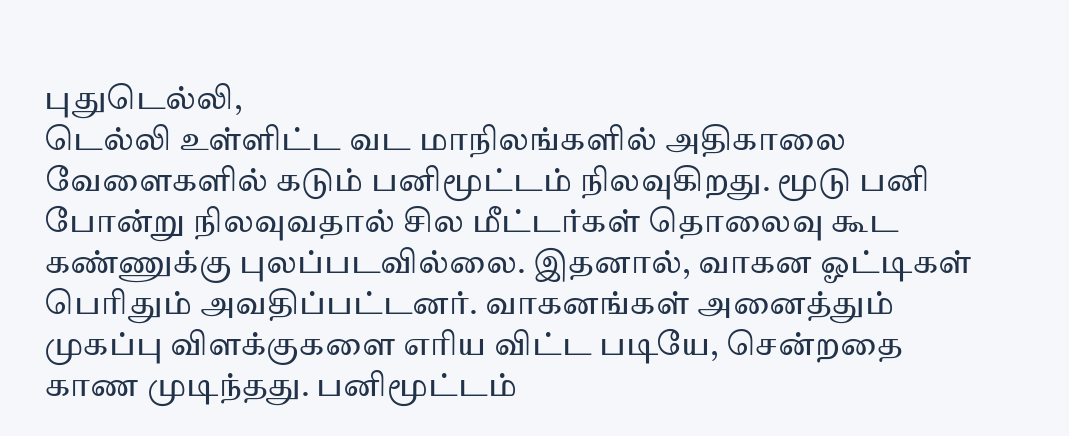புதுடெல்லி,
டெல்லி உள்ளிட்ட வட மாநிலங்களில் அதிகாலை வேளைகளில் கடும் பனிமூட்டம் நிலவுகிறது. மூடு பனி போன்று நிலவுவதால் சில மீட்டர்கள் தொலைவு கூட கண்ணுக்கு புலப்படவில்லை. இதனால், வாகன ஓட்டிகள் பெரிதும் அவதிப்பட்டனர். வாகனங்கள் அனைத்தும் முகப்பு விளக்குகளை எரிய விட்ட படியே, சென்றதை காண முடிந்தது. பனிமூட்டம்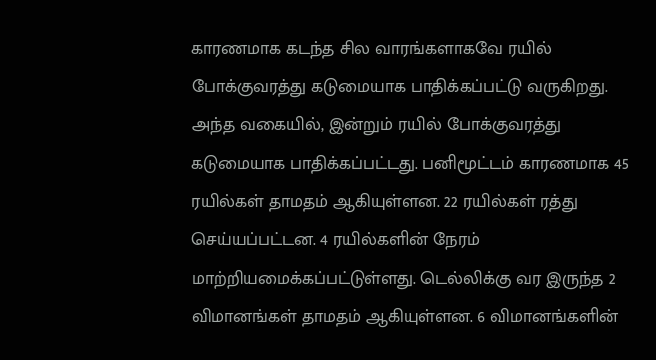காரணமாக கடந்த சில வாரங்களாகவே ரயில் போக்குவரத்து கடுமையாக பாதிக்கப்பட்டு வருகிறது.
அந்த வகையில், இன்றும் ரயில் போக்குவரத்து கடுமையாக பாதிக்கப்பட்டது. பனிமூட்டம் காரணமாக 45 ரயில்கள் தாமதம் ஆகியுள்ளன. 22 ரயில்கள் ரத்து செய்யப்பட்டன. 4 ரயில்களின் நேரம் மாற்றியமைக்கப்பட்டுள்ளது. டெல்லிக்கு வர இருந்த 2 விமானங்கள் தாமதம் ஆகியுள்ளன. 6 விமானங்களின்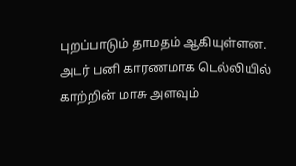புறப்பாடும் தாமதம் ஆகியுள்ளன. அடர் பனி காரணமாக டெல்லியில் காற்றின் மாசு அளவும்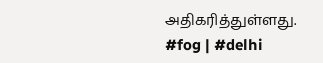அதிகரித்துள்ளது. #fog | #delhi